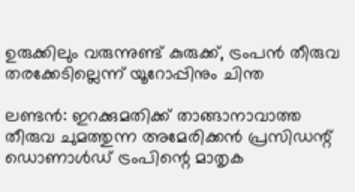ഉരുക്കിലും വരുന്നുണ്ട് കുരുക്ക്, ട്രംപന്‍ തീരുവ തരക്കേടില്ലെന്ന് യൂറോപ്പിനും ചിന്ത

ലണ്ടന്‍: ഇറക്കുമതിക്ക് താങ്ങാനാവാത്ത തീരുവ ചുമത്തുന്ന അമേരിക്കന്‍ പ്രസിഡന്റ് ഡൊണാള്‍ഡ് ട്രംപിന്റെ മാതൃക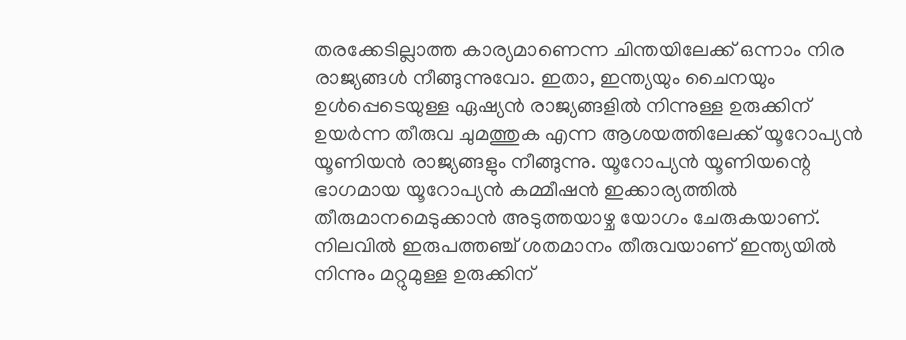തരക്കേടില്ലാത്ത കാര്യമാണെന്ന ചിന്തയിലേക്ക് ഒന്നാം നിര രാജ്യങ്ങള്‍ നീങ്ങുന്നുവോ. ഇതാ, ഇന്ത്യയും ചൈനയും ഉള്‍പ്പെടെയുള്ള ഏഷ്യന്‍ രാജ്യങ്ങളില്‍ നിന്നുള്ള ഉരുക്കിന് ഉയര്‍ന്ന തീരുവ ചുമത്തുക എന്ന ആശയത്തിലേക്ക് യൂറോപ്യന്‍ യൂണിയന്‍ രാജ്യങ്ങളും നീങ്ങുന്നു. യൂറോപ്യന്‍ യൂണിയന്റെ ഭാഗമായ യൂറോപ്യന്‍ കമ്മീഷന്‍ ഇക്കാര്യത്തില്‍ തീരുമാനമെടുക്കാന്‍ അടുത്തയാഴ്ച യോഗം ചേരുകയാണ്. നിലവില്‍ ഇരുപത്തഞ്ച് ശതമാനം തീരുവയാണ് ഇന്ത്യയില്‍ നിന്നും മറ്റുമുള്ള ഉരുക്കിന്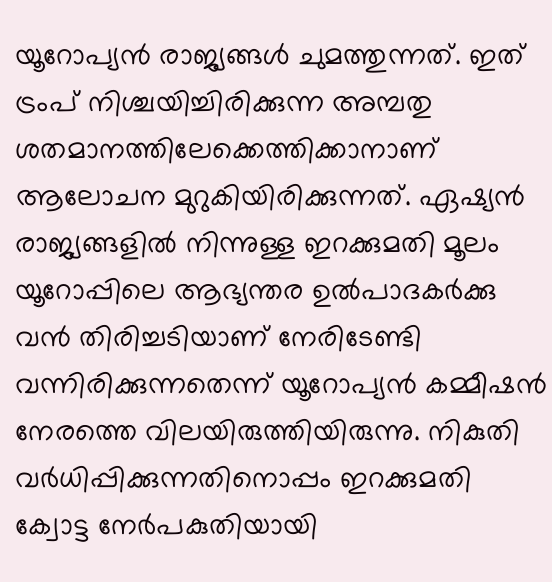യൂറോപ്യന്‍ രാജ്യങ്ങള്‍ ചുമത്തുന്നത്. ഇത് ട്രംപ് നിശ്ചയിച്ചിരിക്കുന്ന അമ്പതു ശതമാനത്തിലേക്കെത്തിക്കാനാണ് ആലോചന മുറുകിയിരിക്കുന്നത്. ഏഷ്യന്‍ രാജ്യങ്ങളില്‍ നിന്നുള്ള ഇറക്കുമതി മൂലം യൂറോപ്പിലെ ആഭ്യന്തര ഉല്‍പാദകര്‍ക്കു വന്‍ തിരിച്ചടിയാണ് നേരിടേണ്ടി വന്നിരിക്കുന്നതെന്ന് യൂറോപ്യന്‍ കമ്മീഷന്‍ നേരത്തെ വിലയിരുത്തിയിരുന്നു. നികുതി വര്‍ധിപ്പിക്കുന്നതിനൊപ്പം ഇറക്കുമതി ക്വോട്ട നേര്‍പകുതിയായി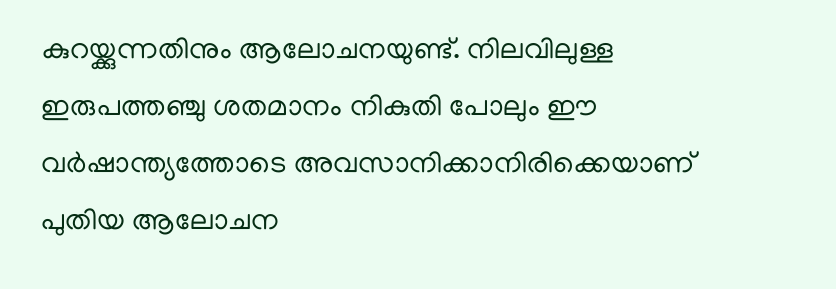കുറയ്ക്കുന്നതിനും ആലോചനയുണ്ട്. നിലവിലുള്ള ഇരുപത്തഞ്ചു ശതമാനം നികുതി പോലും ഈ വര്‍ഷാന്ത്യത്തോടെ അവസാനിക്കാനിരിക്കെയാണ് പുതിയ ആലോചന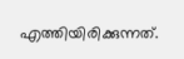എത്തിയിരിക്കുന്നത്.